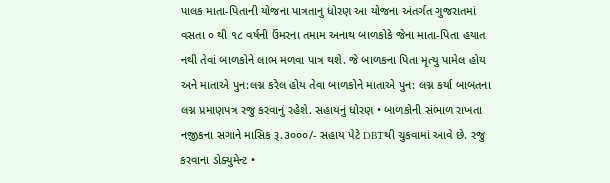પાલક માતા-પિતાની યોજના પાત્રતાનુ ધોરણ આ યોજના અંતર્ગત ગુજરાતમાં વસતા ૦ થી ૧૮ વર્ષની ઉંમરના તમામ અનાથ બાળકોકે જેના માતા-પિતા હયાત નથી તેવાં બાળકોને લાભ મળવા પાત્ર થશે. જે બાળકના પિતા મૃત્યુ પામેલ હોય અને માતાએ પુન:લગ્ન કરેલ હોય તેવા બાળકોને માતાએ પુન: લગ્ન કર્યા બાબતના લગ્ન પ્રમાણપત્ર રજુ કરવાનું રહેશે. સહાયનું ધોરણ • બાળકોની સંભાળ રાખતા નજીકના સગાને માસિક રૂ.૩૦૦૦/- સહાય પેટે DBTથી ચુકવામાં આવે છે. રજુ કરવાના ડોક્યુમેન્ટ •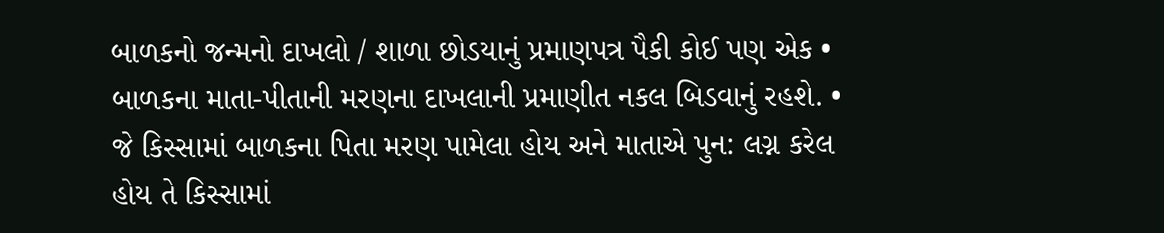બાળકનો જન્મનો દાખલો / શાળા છોડયાનું પ્રમાણપત્ર પૈકી કોઈ પણ એક • બાળકના માતા-પીતાની મરણના દાખલાની પ્રમાણીત નકલ બિડવાનું રહશે. • જે કિસ્સામાં બાળકના પિતા મરણ પામેલા હોય અને માતાએ પુન: લગ્ન કરેલ હોય તે કિસ્સામાં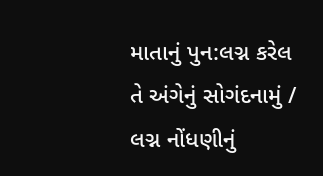માતાનું પુન:લગ્ન કરેલ તે અંગેનું સોગંદનામું / લગ્ન નોંધણીનું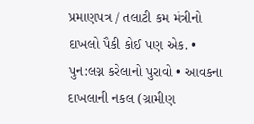પ્રમાણપત્ર / તલાટી કમ મંત્રીનો દાખલો પૈકી કોઈ પણ એક. • પુન:લગ્ન કરેલાનો પુરાવો • આવકના દાખલાની નકલ (ગ્રામીણ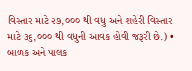વિસ્તાર માટે ૨૭,૦૦૦ થી વધુ અને શહેરી વિસ્તાર માટે ૩૬,૦૦૦ થી વધુની આવક હોવી જરૂરી છે.) • બાળક અને પાલક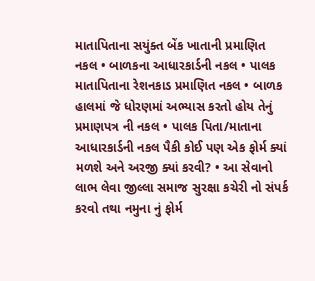માતાપિતાના સયુંક્ત બેંક ખાતાની પ્રમાણિત નકલ • બાળકના આધારકાર્ડની નકલ • પાલક માતાપિતાના રેશનકાડ પ્રમાણિત નકલ • બાળક હાલમાં જે ધોરણમાં અભ્યાસ કરતો હોય તેનું પ્રમાણપત્ર ની નકલ • પાલક પિતા/માતાના આધારકાર્ડની નકલ પૈકી કોઈ પણ એક ફોર્મ ક્યાં મળશે અને અરજી ક્યાં કરવી? • આ સેવાનો લાભ લેવા જીલ્લા સમાજ સુરક્ષા કચેરી નો સંપર્ક કરવો તથા નમુના નું ફોર્મ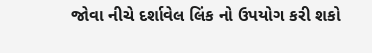જોવા નીચે દર્શાવેલ લિંક નો ઉપયોગ કરી શકો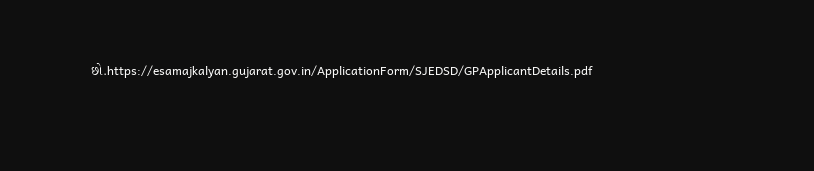છો.https://esamajkalyan.gujarat.gov.in/ApplicationForm/SJEDSD/GPApplicantDetails.pdf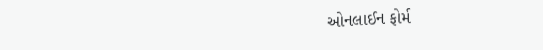ઓનલાઈન ફોર્મ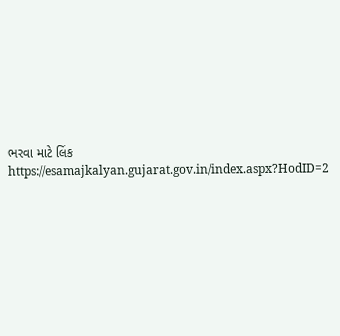ભરવા માટે લિંક https://esamajkalyan.gujarat.gov.in/index.aspx?HodID=2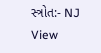સ્ત્રોત:- NJ View